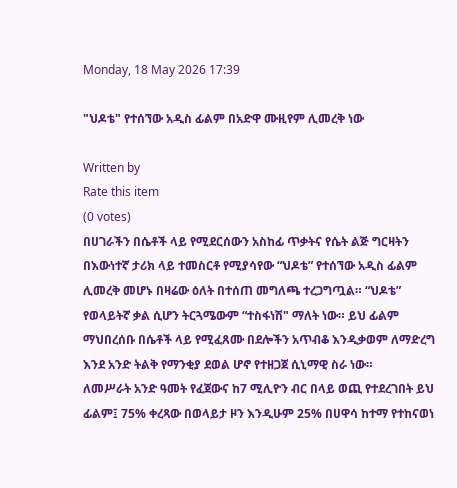Monday, 18 May 2026 17:39

"ህዶቴ" የተሰኘው አዲስ ፊልም በአድዋ ሙዚየም ሊመረቅ ነው

Written by
Rate this item
(0 votes)
በሀገራችን በሴቶች ላይ የሚደርሰውን አስከፊ ጥቃትና የሴት ልጅ ግርዛትን በእውነተኛ ታሪክ ላይ ተመስርቶ የሚያሳየው “ህዶቴ” የተሰኘው አዲስ ፊልም ሊመረቅ መሆኑ በዛሬው ዕለት በተሰጠ መግለጫ ተረጋግጧል። “ህዶቴ” የወላይትኛ ቃል ሲሆን ትርጓሜውም “ተስፋነሽ" ማለት ነው። ይህ ፊልም ማህበረሰቡ በሴቶች ላይ የሚፈጸሙ በደሎችን አጥብቆ እንዲቃወም ለማድረግ እንደ አንድ ትልቅ የማንቂያ ደወል ሆኖ የተዘጋጀ ሲኒማዊ ስራ ነው።
ለመሥራት አንድ ዓመት የፈጀውና ከ7 ሚሊዮን ብር በላይ ወጪ የተደረገበት ይህ ፊልም፤ 75% ቀረጻው በወላይታ ዞን እንዲሁም 25% በሀዋሳ ከተማ የተከናወነ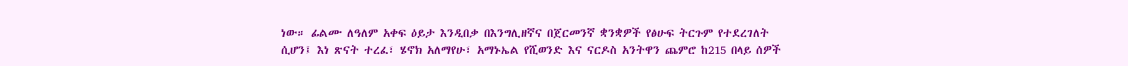ነው። ፊልሙ ለዓለም አቀፍ ዕይታ እንዲበቃ በእንግሊዘኛና በጀርመንኛ ቋንቋዎች የፅሁፍ ትርጉም የተደረገለት ሲሆን፤ እነ ጽናት ተረፈ፣ ሄኖክ አለማየሁ፣ አማኑኤል የሺወንድ እና ናርዶስ አንትዋን ጨምሮ ከ215 በላይ ሰዎች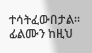ተሳትፈውበታል። ፊልሙን ከዚህ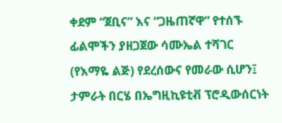ቀደም “ጀቢና” እና “ጋዜጠኛዋ” የተሰኙ ፊልሞችን ያዘጋጀው ሳሙኤል ተሻገር (የእማዬ ልጅ) የደረሰውና የመራው ሲሆን፤ ታምራት በርሄ በኤግዚኪዩቲቭ ፕሮዲውሰርነት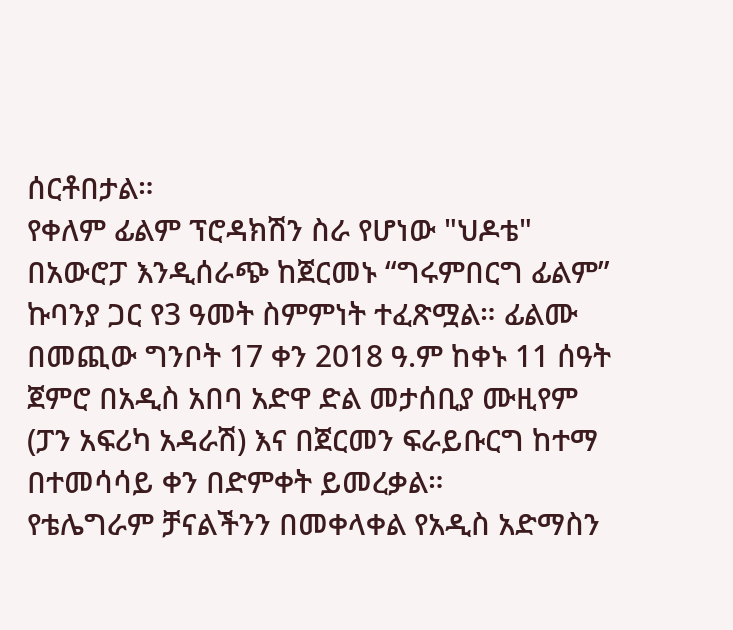ሰርቶበታል።
የቀለም ፊልም ፕሮዳክሽን ስራ የሆነው "ህዶቴ" በአውሮፓ እንዲሰራጭ ከጀርመኑ “ግሩምበርግ ፊልም” ኩባንያ ጋር የ3 ዓመት ስምምነት ተፈጽሟል። ፊልሙ በመጪው ግንቦት 17 ቀን 2018 ዓ.ም ከቀኑ 11 ሰዓት ጀምሮ በአዲስ አበባ አድዋ ድል መታሰቢያ ሙዚየም (ፓን አፍሪካ አዳራሽ) እና በጀርመን ፍራይቡርግ ከተማ በተመሳሳይ ቀን በድምቀት ይመረቃል።
የቴሌግራም ቻናልችንን በመቀላቀል የአዲስ አድማስን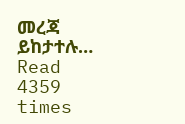መረጃ ይከታተሉ…
Read 4359 times